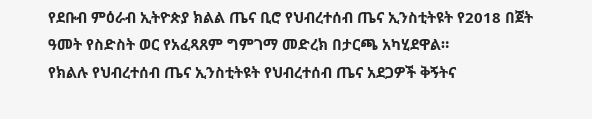የደቡብ ምዕራብ ኢትዮጵያ ክልል ጤና ቢሮ የህብረተሰብ ጤና ኢንስቲትዩት የ2018 በጀት ዓመት የስድስት ወር የአፈጻጸም ግምገማ መድረክ በታርጫ አካሂደዋል።
የክልሉ የህብረተሰብ ጤና ኢንስቲትዩት የህብረተሰብ ጤና አደጋዎች ቅኝትና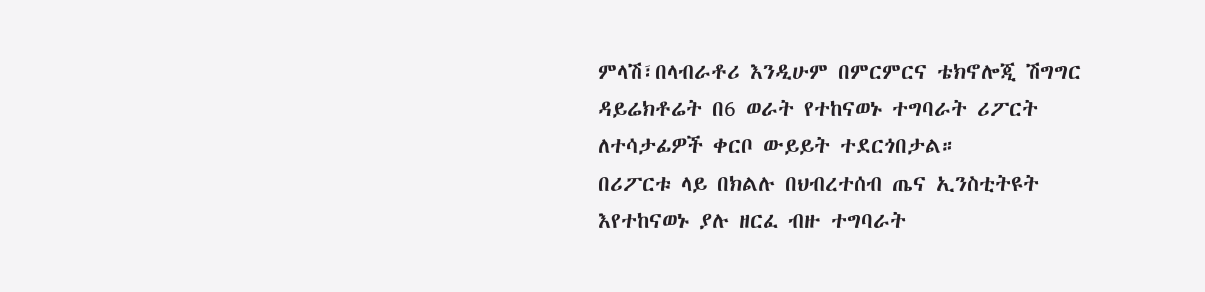ምላሽ፣በላብራቶሪ እንዲሁም በምርምርና ቴክኖሎጂ ሽግግር ዳይሬክቶሬት በ6 ወራት የተከናወኑ ተግባራት ሪፖርት ለተሳታፊዎች ቀርቦ ውይይት ተደርጎበታል።
በሪፖርቱ ላይ በክልሉ በህብረተሰብ ጤና ኢንስቲትዩት እየተከናወኑ ያሉ ዘርፈ ብዙ ተግባራት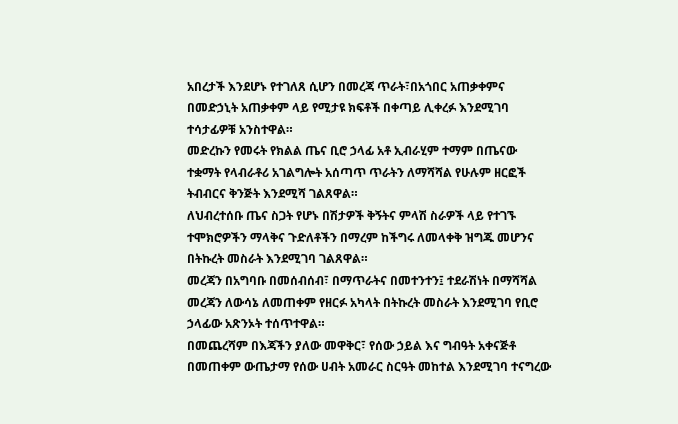አበረታች እንደሆኑ የተገለጸ ሲሆን በመረጃ ጥራት፣በአጎበር አጠቃቀምና በመድኃኒት አጠቃቀም ላይ የሚታዩ ክፍቶች በቀጣይ ሊቀረፉ እንደሚገባ ተሳታፊዎቹ አንስተዋል።
መድረኩን የመሩት የክልል ጤና ቢሮ ኃላፊ አቶ ኢብራሂም ተማም በጤናው ተቋማት የላብራቶሪ አገልግሎት አሰጣጥ ጥራትን ለማሻሻል የሁሉም ዘርፎች ትብብርና ቅንጅት እንደሚሻ ገልጸዋል።
ለህብረተሰቡ ጤና ስጋት የሆኑ በሽታዎች ቅኝትና ምላሽ ስራዎች ላይ የተገኙ ተሞክሮዎችን ማላቅና ጉድለቶችን በማረም ከችግሩ ለመላቀቅ ዝግጁ መሆንና በትኩረት መስራት እንደሚገባ ገልጸዋል።
መረጃን በአግባቡ በመሰብሰብ፣ በማጥራትና በመተንተን፤ ተደራሽነት በማሻሻል መረጃን ለውሳኔ ለመጠቀም የዘርፉ አካላት በትኩረት መስራት እንደሚገባ የቢሮ ኃላፊው አጽንኦት ተሰጥተዋል።
በመጨረሻም በእጃችን ያለው መዋቅር፣ የሰው ኃይል እና ግብዓት አቀናጅቶ በመጠቀም ውጤታማ የሰው ሀብት አመራር ስርዓት መከተል እንደሚገባ ተናግረው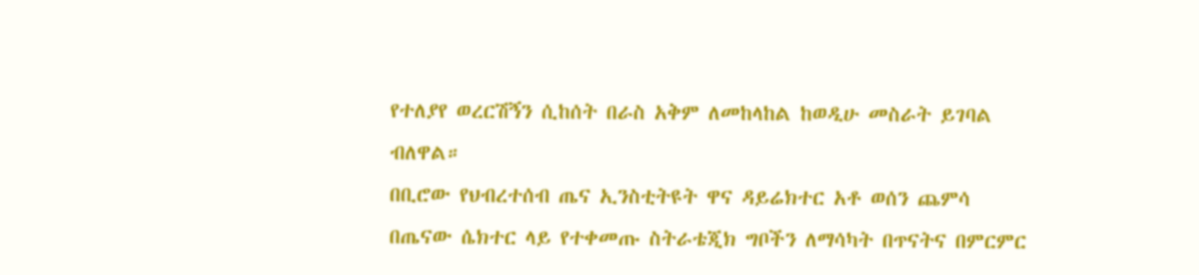የተለያየ ወረርሽኝን ሲከሰት በራስ አቅም ለመከላከል ከወዲሁ መስራት ይገባል ብለዋል።
በቢሮው የህብረተሰብ ጤና ኢንስቲትዩት ዋና ዳይሬክተር አቶ ወሰን ጨምሳ በጤናው ሴክተር ላይ የተቀመጡ ስትራቴጂክ ግቦችን ለማሳካት በጥናትና በምርምር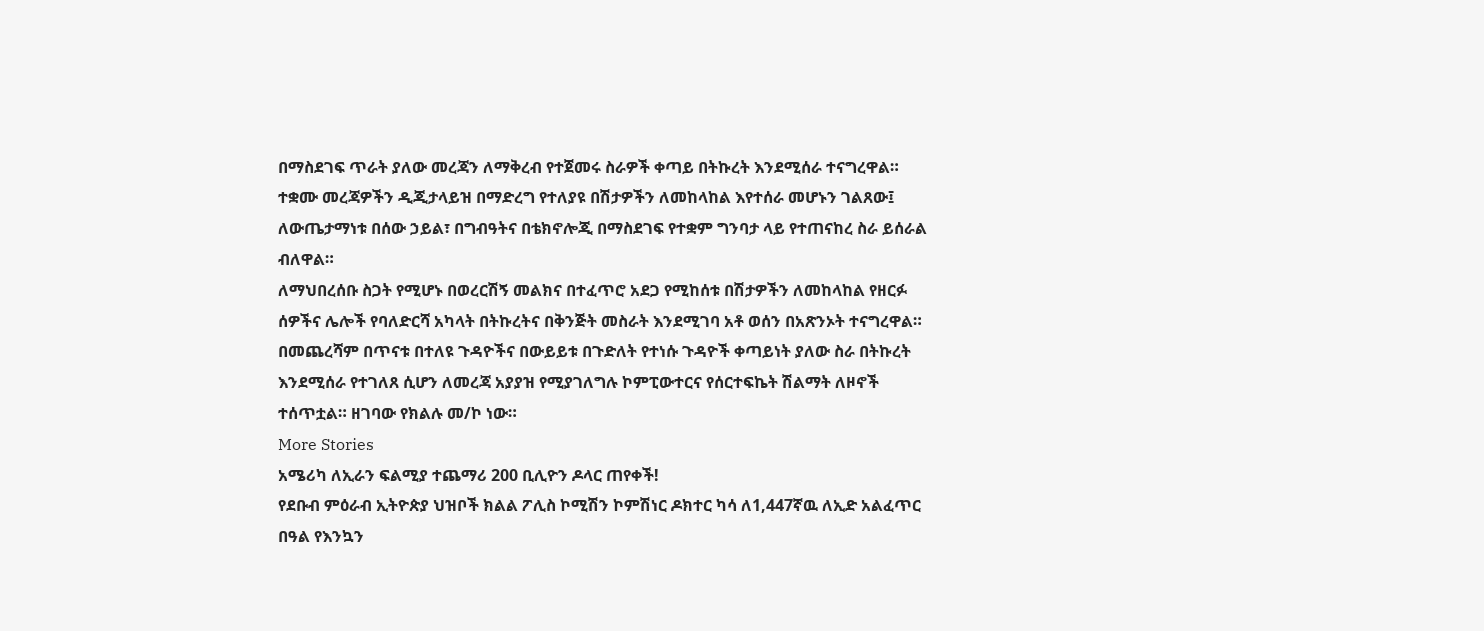በማስደገፍ ጥራት ያለው መረጃን ለማቅረብ የተጀመሩ ስራዎች ቀጣይ በትኩረት እንደሚሰራ ተናግረዋል።
ተቋሙ መረጃዎችን ዲጂታላይዝ በማድረግ የተለያዩ በሽታዎችን ለመከላከል እየተሰራ መሆኑን ገልጸው፤ ለውጤታማነቱ በሰው ኃይል፣ በግብዓትና በቴክኖሎጂ በማስደገፍ የተቋም ግንባታ ላይ የተጠናከረ ስራ ይሰራል ብለዋል።
ለማህበረሰቡ ስጋት የሚሆኑ በወረርሽኝ መልክና በተፈጥሮ አደጋ የሚከሰቱ በሽታዎችን ለመከላከል የዘርፉ ሰዎችና ሌሎች የባለድርሻ አካላት በትኩረትና በቅንጅት መስራት እንደሚገባ አቶ ወሰን በአጽንኦት ተናግረዋል።
በመጨረሻም በጥናቱ በተለዩ ጉዳዮችና በውይይቱ በጉድለት የተነሱ ጉዳዮች ቀጣይነት ያለው ስራ በትኩረት እንደሚሰራ የተገለጸ ሲሆን ለመረጃ አያያዝ የሚያገለግሉ ኮምፒውተርና የሰርተፍኬት ሽልማት ለዞኖች ተሰጥቷል። ዘገባው የክልሉ መ/ኮ ነው።
More Stories
አሜሪካ ለኢራን ፍልሚያ ተጨማሪ 200 ቢሊዮን ዶላር ጠየቀች!
የደቡብ ምዕራብ ኢትዮጵያ ህዝቦች ክልል ፖሊስ ኮሚሽን ኮምሽነር ዶክተር ካሳ ለ1,447ኛዉ ለኢድ አልፈጥር በዓል የእንኳን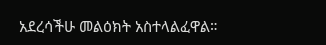አደረሳችሁ መልዕክት አስተላልፈዋል።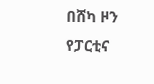በሸካ ዞን የፓርቲና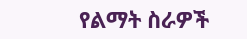የልማት ስራዎች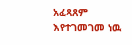አፈጻጸም እየተገመገመ ነዉ